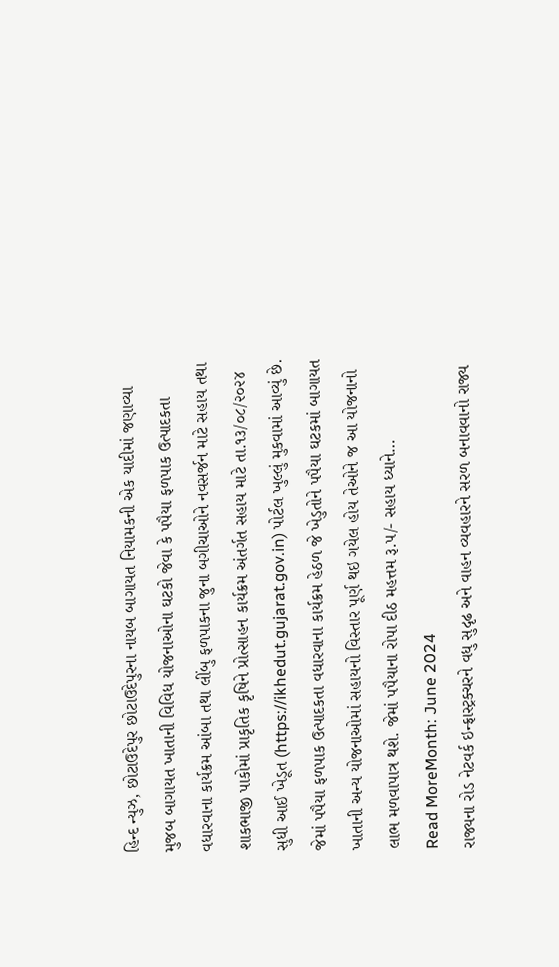હિન્દ ન્યુઝ, છોટાઉદેપુર છોટાઉદેપુરના નાયબ બાગાયત નિયામકની એક યાદીમાં જણાવ્યા મુજબ બાગાયત ખાતાની વિવિધ યોજનાઓના ઘટકો જેવા કે પપૈયા ફળપાક ઉત્પાદકતા વધારવાના કાર્યક્રમ આંબા તથા લીંબુ ફળપાકના જુના બગીચાઓને નવસર્જન માટે સહાય તથા શાકભાજી પાકોમાં પ્રાકૃતિક કૃષિને પ્રોત્સાહન કાર્યક્રમ અંતર્ગત સહાય માટે તા.૧૩/૦૮/૨૦૨૪ સુધી આઈ ખેડૂત (https://ikhedut.gujarat.gov.in) પોર્ટલ ખુલ્લું મુકવામાં આવ્યું છે. જેમાં પપૈયા ફળપાક ઉત્પાદકતા વધારવાના કાર્યક્રમ હેઠળ જે ખેડુતોને પપૈયા ઘટકમાં બાગાયત ખાતાની અન્ય યોજનાઓમાં સહાયનો વિસ્તાર પૂર્ણ થઇ ગયેલ હોય તેઓને જ આ યોજનાનો લાભ મળવાપાત્ર થશે. જેમાં પપૈયાના રોપા દીઠ મહત્તમ રૂ.૫/- સહાય ધ્યાને…
Read MoreMonth: June 2024
રાજ્યના રોડ નેટવર્ક ઇન્ફ્રાસ્ટ્રક્ચરને વધુ સુદૃઢ અને વાહન વ્યવહારને સરળ બનાવવાનો રાજ્ય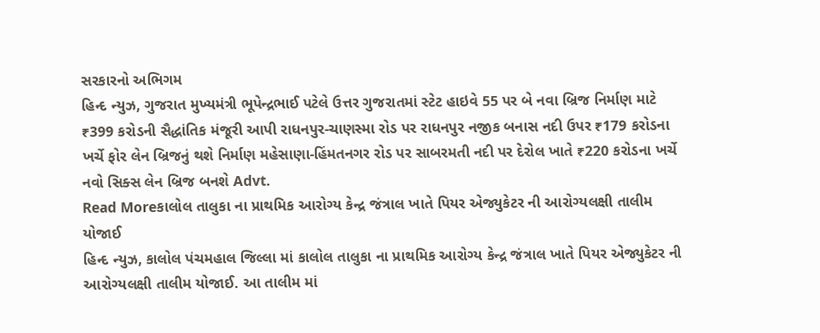સરકારનો અભિગમ
હિન્દ ન્યુઝ, ગુજરાત મુખ્યમંત્રી ભૂપેન્દ્રભાઈ પટેલે ઉત્તર ગુજરાતમાં સ્ટેટ હાઇવે 55 પર બે નવા બ્રિજ નિર્માણ માટે ₹399 કરોડની સૈદ્ધાંતિક મંજૂરી આપી રાધનપુર-ચાણસ્મા રોડ પર રાધનપુર નજીક બનાસ નદી ઉપર ₹179 કરોડના ખર્ચે ફોર લેન બ્રિજનું થશે નિર્માણ મહેસાણા-હિંમતનગર રોડ પર સાબરમતી નદી પર દેરોલ ખાતે ₹220 કરોડના ખર્ચે નવો સિક્સ લેન બ્રિજ બનશે Advt.
Read Moreકાલોલ તાલુકા ના પ્રાથમિક આરોગ્ય કેન્દ્ર જંત્રાલ ખાતે પિયર એજ્યુકેટર ની આરોગ્યલક્ષી તાલીમ યોજાઈ
હિન્દ ન્યુઝ, કાલોલ પંચમહાલ જિલ્લા માં કાલોલ તાલુકા ના પ્રાથમિક આરોગ્ય કેન્દ્ર જંત્રાલ ખાતે પિયર એજ્યુકેટર ની આરોગ્યલક્ષી તાલીમ યોજાઈ. આ તાલીમ માં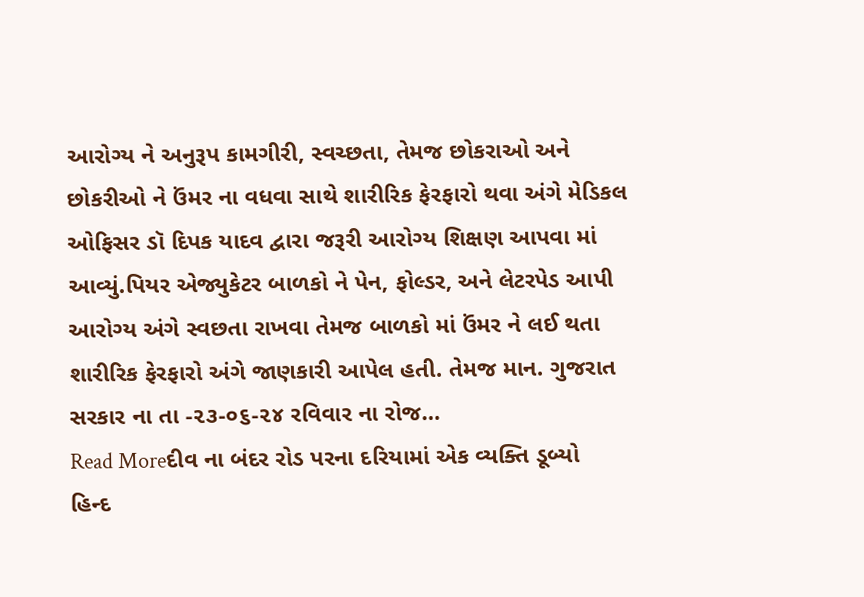આરોગ્ય ને અનુરૂપ કામગીરી, સ્વચ્છતા, તેમજ છોકરાઓ અને છોકરીઓ ને ઉંમર ના વધવા સાથે શારીરિક ફેરફારો થવા અંગે મેડિકલ ઓફિસર ડૉ દિપક યાદવ દ્વારા જરૂરી આરોગ્ય શિક્ષણ આપવા માં આવ્યું.પિયર એજ્યુકેટર બાળકો ને પેન, ફોલ્ડર, અને લેટરપેડ આપી આરોગ્ય અંગે સ્વછતા રાખવા તેમજ બાળકો માં ઉંમર ને લઈ થતા શારીરિક ફેરફારો અંગે જાણકારી આપેલ હતી. તેમજ માન. ગુજરાત સરકાર ના તા -૨૩-૦૬-૨૪ રવિવાર ના રોજ…
Read Moreદીવ ના બંદર રોડ પરના દરિયામાં એક વ્યક્તિ ડૂબ્યો
હિન્દ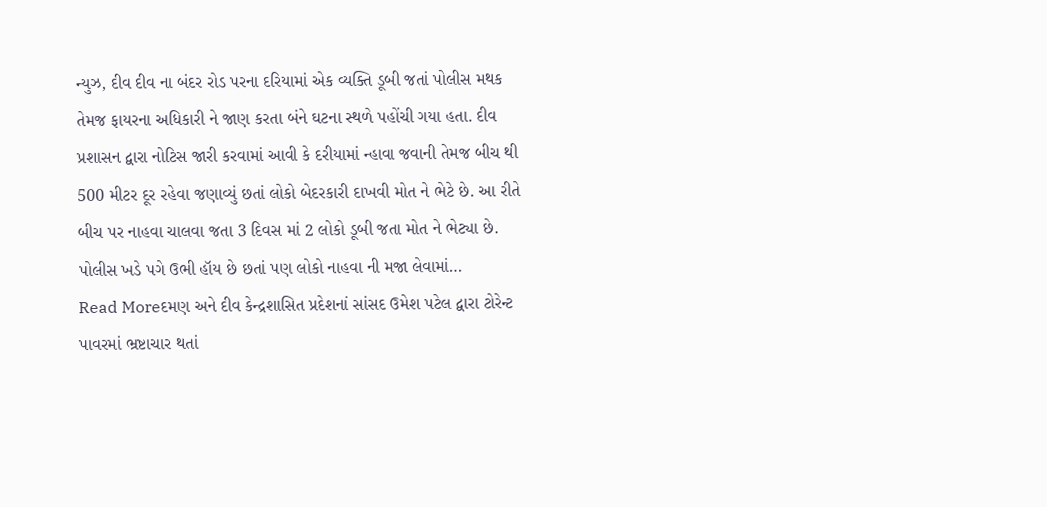ન્યુઝ, દીવ દીવ ના બંદર રોડ પરના દરિયામાં એક વ્યક્તિ ડૂબી જતાં પોલીસ મથક તેમજ ફાયરના અધિકારી ને જાણ કરતા બંને ઘટના સ્થળે પહોંચી ગયા હતા. દીવ પ્રશાસન દ્વારા નોટિસ જારી કરવામાં આવી કે દરીયામાં ન્હાવા જવાની તેમજ બીચ થી 500 મીટર દૂર રહેવા જણાવ્યું છતાં લોકો બેદરકારી દાખવી મોત ને ભેટે છે. આ રીતે બીચ પર નાહવા ચાલવા જતા 3 દિવસ માં 2 લોકો ડૂબી જતા મોત ને ભેટ્યા છે. પોલીસ ખડે પગે ઉભી હૉય છે છતાં પણ લોકો નાહવા ની મજા લેવામાં…
Read Moreદમણ અને દીવ કેન્દ્રશાસિત પ્રદેશનાં સાંસદ ઉમેશ પટેલ દ્વારા ટોરેન્ટ પાવરમાં ભ્રષ્ટાચાર થતાં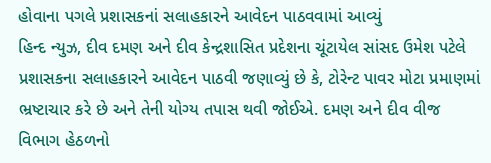હોવાના પગલે પ્રશાસકનાં સલાહકારને આવેદન પાઠવવામાં આવ્યું
હિન્દ ન્યુઝ, દીવ દમણ અને દીવ કેન્દ્રશાસિત પ્રદેશના ચૂંટાયેલ સાંસદ ઉમેશ પટેલે પ્રશાસકના સલાહકારને આવેદન પાઠવી જણાવ્યું છે કે, ટોરેન્ટ પાવર મોટા પ્રમાણમાં ભ્રષ્ટાચાર કરે છે અને તેની યોગ્ય તપાસ થવી જોઈએ. દમણ અને દીવ વીજ વિભાગ હેઠળનો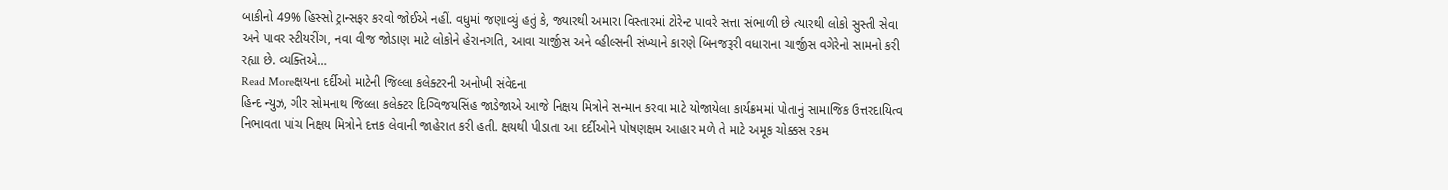બાકીનો 49% હિસ્સો ટ્રાન્સફર કરવો જોઈએ નહીં. વધુમાં જણાવ્યું હતું કે, જ્યારથી અમારા વિસ્તારમાં ટોરેન્ટ પાવરે સત્તા સંભાળી છે ત્યારથી લોકો સુસ્તી સેવા અને પાવર સ્ટીયરીંગ, નવા વીજ જોડાણ માટે લોકોને હેરાનગતિ, આવા ચાર્જીસ અને વ્હીલ્સની સંખ્યાને કારણે બિનજરૂરી વધારાના ચાર્જીસ વગેરેનો સામનો કરી રહ્યા છે. વ્યક્તિએ…
Read Moreક્ષયના દર્દીઓ માટેની જિલ્લા કલેક્ટરની અનોખી સંવેદના
હિન્દ ન્યુઝ, ગીર સોમનાથ જિલ્લા કલેક્ટર દિગ્વિજયસિંહ જાડેજાએ આજે નિક્ષય મિત્રોને સન્માન કરવા માટે યોજાયેલા કાર્યક્રમમાં પોતાનું સામાજિક ઉત્તરદાયિત્વ નિભાવતા પાંચ નિક્ષય મિત્રોને દત્તક લેવાની જાહેરાત કરી હતી. ક્ષયથી પીડાતા આ દર્દીઓને પોષણક્ષમ આહાર મળે તે માટે અમૂક ચોક્કસ રકમ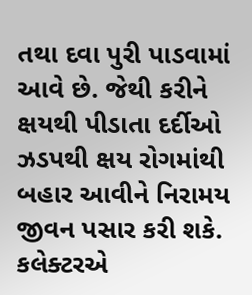તથા દવા પુરી પાડવામાં આવે છે. જેથી કરીને ક્ષયથી પીડાતા દર્દીઓ ઝડપથી ક્ષય રોગમાંથી બહાર આવીને નિરામય જીવન પસાર કરી શકે. કલેક્ટરએ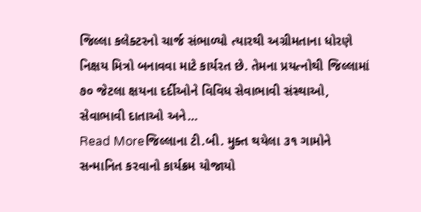જિલ્લા કલેક્ટરનો ચાર્જ સંભાળ્યો ત્યારથી અગ્રીમતાના ધોરણે નિક્ષય મિત્રો બનાવવા માટે કાર્યરત છે. તેમના પ્રયત્નોથી જિલ્લામાં ૭૦ જેટલા ક્ષયના દર્દીઓને વિવિધ સેવાભાવી સંસ્થાઓ, સેવાભાવી દાતાઓ અને…
Read Moreજિલ્લાના ટી.બી. મુક્ત થયેલા ૩૧ ગામોને સન્માનિત કરવાનો કાર્યક્રમ યોજાયો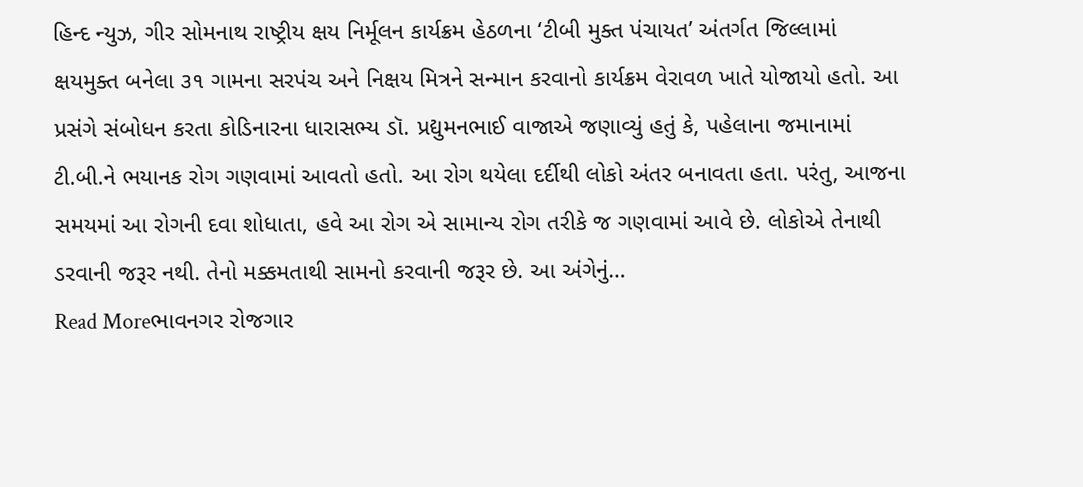હિન્દ ન્યુઝ, ગીર સોમનાથ રાષ્ટ્રીય ક્ષય નિર્મૂલન કાર્યક્રમ હેઠળના ‘ટીબી મુક્ત પંચાયત’ અંતર્ગત જિલ્લામાં ક્ષયમુક્ત બનેલા ૩૧ ગામના સરપંચ અને નિક્ષય મિત્રને સન્માન કરવાનો કાર્યક્રમ વેરાવળ ખાતે યોજાયો હતો. આ પ્રસંગે સંબોધન કરતા કોડિનારના ધારાસભ્ય ડૉ. પ્રદ્યુમનભાઈ વાજાએ જણાવ્યું હતું કે, પહેલાના જમાનામાં ટી.બી.ને ભયાનક રોગ ગણવામાં આવતો હતો. આ રોગ થયેલા દર્દીથી લોકો અંતર બનાવતા હતા. પરંતુ, આજના સમયમાં આ રોગની દવા શોધાતા, હવે આ રોગ એ સામાન્ય રોગ તરીકે જ ગણવામાં આવે છે. લોકોએ તેનાથી ડરવાની જરૂર નથી. તેનો મક્કમતાથી સામનો કરવાની જરૂર છે. આ અંગેનું…
Read Moreભાવનગર રોજગાર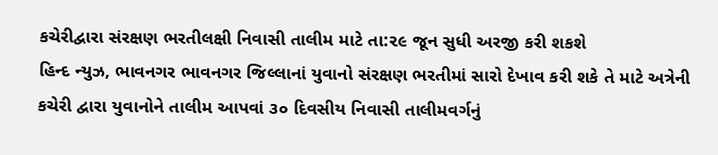કચેરીદ્વારા સંરક્ષણ ભરતીલક્ષી નિવાસી તાલીમ માટે તા:૨૯ જૂન સુધી અરજી કરી શકશે
હિન્દ ન્યુઝ, ભાવનગર ભાવનગર જિલ્લાનાં યુવાનો સંરક્ષણ ભરતીમાં સારો દેખાવ કરી શકે તે માટે અત્રેની કચેરી દ્વારા યુવાનોને તાલીમ આપવાં ૩૦ દિવસીય નિવાસી તાલીમવર્ગનું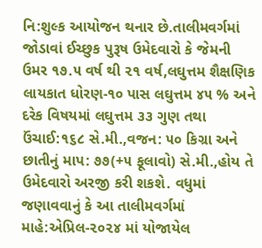નિ:શુલ્ક આયોજન થનાર છે.તાલીમવર્ગમાં જોડાવાં ઈચ્છુક પુરૂષ ઉમેદવારો કે જેમની ઉમર ૧૭.૫ વર્ષ થી ૨૧ વર્ષ,લઘુત્તમ શૈક્ષણિક લાયકાત ધોરણ-૧૦ પાસ લઘુત્તમ ૪૫ % અને દરેક વિષયમાં લઘુત્તમ ૩૩ ગુણ તથા ઉંચાઈ:૧૬૮ સે.મી.,વજન: ૫૦ કિગ્રા અને છાતીનું માપ: ૭૭(+૫ ફૂલાવો) સે.મી.,હોય તે ઉમેદવારો અરજી કરી શકશે. વધુમાં જણાવવાનું કે આ તાલીમવર્ગમાં માહે:એપ્રિલ-૨૦૨૪ માં યોજાયેલ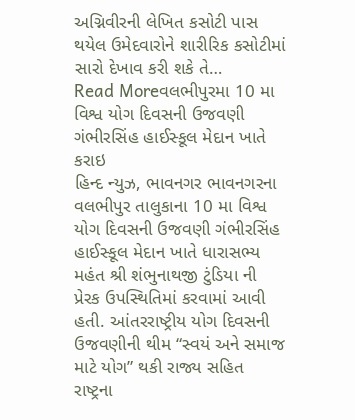અગ્નિવીરની લેખિત કસોટી પાસ થયેલ ઉમેદવારોને શારીરિક કસોટીમાં સારો દેખાવ કરી શકે તે…
Read Moreવલભીપુરમા 10 મા વિશ્વ યોગ દિવસની ઉજવણી ગંભીરસિંહ હાઈસ્કૂલ મેદાન ખાતે કરાઇ
હિન્દ ન્યુઝ, ભાવનગર ભાવનગરના વલભીપુર તાલુકાના 10 મા વિશ્વ યોગ દિવસની ઉજવણી ગંભીરસિંહ હાઈસ્કૂલ મેદાન ખાતે ધારાસભ્ય મહંત શ્રી શંભુનાથજી ટુંડિયા ની પ્રેરક ઉપસ્થિતિમાં કરવામાં આવી હતી. આંતરરાષ્ટ્રીય યોગ દિવસની ઉજવણીની થીમ “સ્વયં અને સમાજ માટે યોગ” થકી રાજ્ય સહિત રાષ્ટ્રના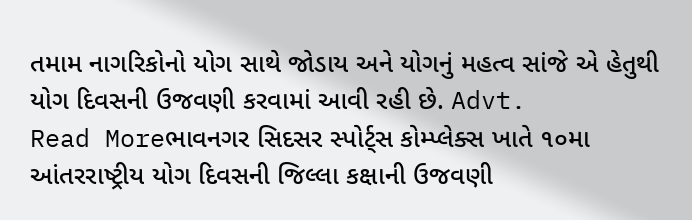તમામ નાગરિકોનો યોગ સાથે જોડાય અને યોગનું મહત્વ સાંજે એ હેતુથી યોગ દિવસની ઉજવણી કરવામાં આવી રહી છે. Advt.
Read Moreભાવનગર સિદસર સ્પોર્ટ્સ કોમ્પ્લેક્સ ખાતે ૧૦મા આંતરરાષ્ટ્રીય યોગ દિવસની જિલ્લા કક્ષાની ઉજવણી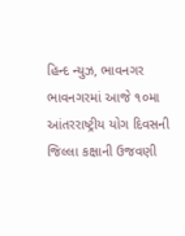હિન્દ ન્યુઝ, ભાવનગર ભાવનગરમાં આજે ૧૦મા આંતરરાષ્ટ્રીય યોગ દિવસની જિલ્લા કક્ષાની ઉજવણી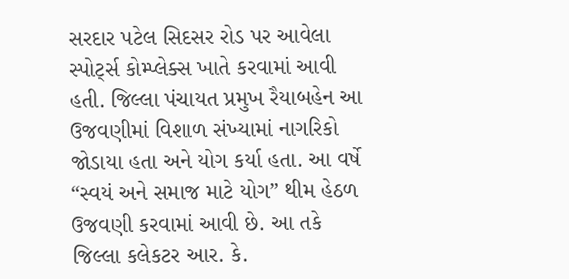સરદાર પટેલ સિદસર રોડ પર આવેલા સ્પોર્ટ્સ કોમ્પ્લેક્સ ખાતે કરવામાં આવી હતી. જિલ્લા પંચાયત પ્રમુખ રૈયાબહેન આ ઉજવણીમાં વિશાળ સંખ્યામાં નાગરિકો જોડાયા હતા અને યોગ કર્યા હતા. આ વર્ષે “સ્વયં અને સમાજ માટે યોગ” થીમ હેઠળ ઉજવણી કરવામાં આવી છે. આ તકે જિલ્લા કલેકટર આર. કે.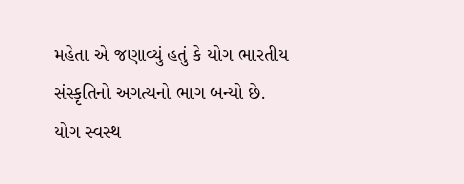મહેતા એ જણાવ્યું હતું કે યોગ ભારતીય સંસ્કૃતિનો અગત્યનો ભાગ બન્યો છે. યોગ સ્વસ્થ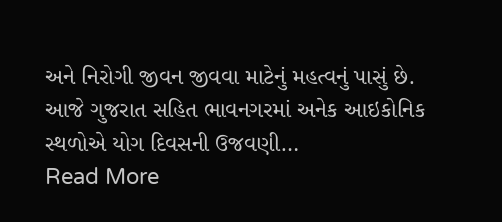અને નિરોગી જીવન જીવવા માટેનું મહત્વનું પાસું છે. આજે ગુજરાત સહિત ભાવનગરમાં અનેક આઇકોનિક સ્થળોએ યોગ દિવસની ઉજવણી…
Read More